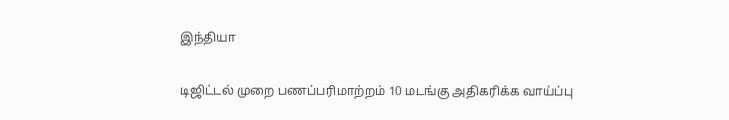இந்தியா

டிஜிட்டல் முறை பணப்பரிமாற்றம் 10 மடங்கு அதிகரிக்க வாய்ப்பு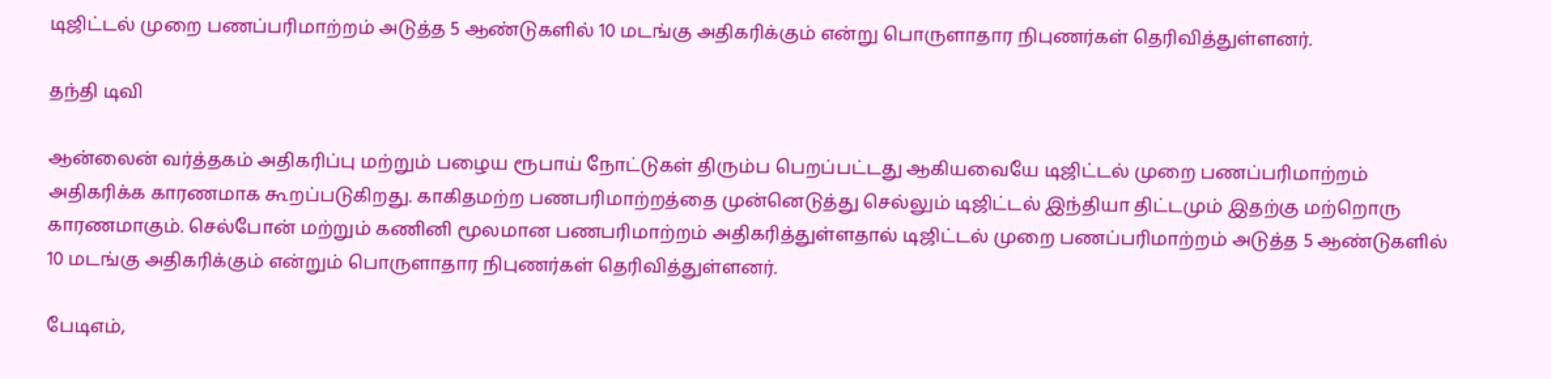டிஜிட்டல் முறை பணப்பரிமாற்றம் அடுத்த 5 ஆண்டுகளில் 10 மடங்கு அதிகரிக்கும் என்று பொருளாதார நிபுணர்கள் தெரிவித்துள்ளனர்.

தந்தி டிவி

ஆன்லைன் வர்த்தகம் அதிகரிப்பு மற்றும் பழைய ரூபாய் நோட்டுகள் திரும்ப பெறப்பட்டது ஆகியவையே டிஜிட்டல் முறை பணப்பரிமாற்றம் அதிகரிக்க காரணமாக கூறப்படுகிறது. காகிதமற்ற பணபரிமாற்றத்தை முன்னெடுத்து செல்லும் டிஜிட்டல் இந்தியா திட்டமும் இதற்கு மற்றொரு காரணமாகும். செல்போன் மற்றும் கணினி மூலமான பணபரிமாற்றம் அதிகரித்துள்ளதால் டிஜிட்டல் முறை பணப்பரிமாற்றம் அடுத்த 5 ஆண்டுகளில் 10 மடங்கு அதிகரிக்கும் என்றும் பொருளாதார நிபுணர்கள் தெரிவித்துள்ளனர்.

பேடிஎம்,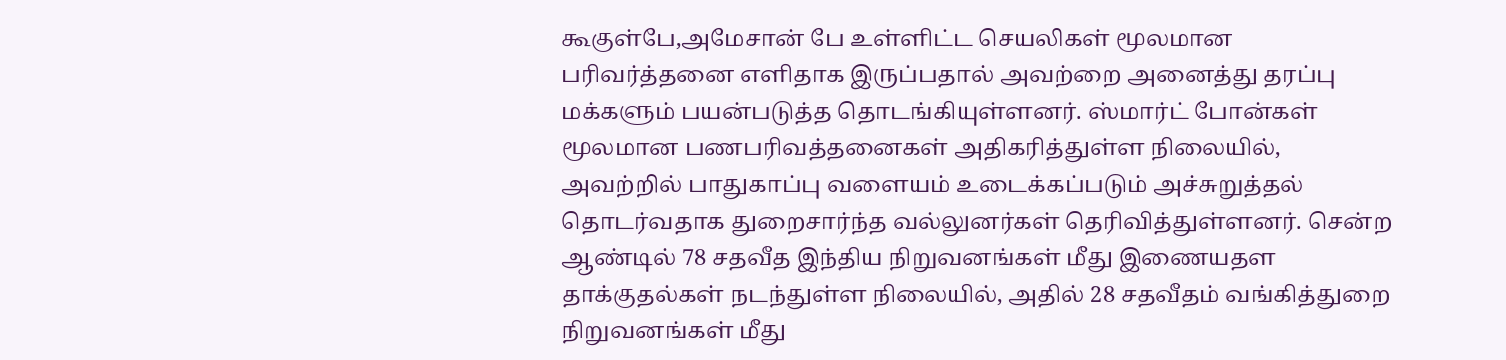கூகுள்பே,அமேசான் பே உள்ளிட்ட செயலிகள் மூலமான பரிவர்த்தனை எளிதாக இருப்பதால் அவற்றை அனைத்து தரப்பு மக்களும் பயன்படுத்த தொடங்கியுள்ளனர். ஸ்மார்ட் போன்கள் மூலமான பணபரிவத்தனைகள் அதிகரித்துள்ள நிலையில், அவற்றில் பாதுகாப்பு வளையம் உடைக்கப்படும் அச்சுறுத்தல் தொடர்வதாக துறைசார்ந்த வல்லுனர்கள் தெரிவித்துள்ளனர். சென்ற ஆண்டில் 78 சதவீத இந்திய நிறுவனங்கள் மீது இணையதள தாக்குதல்கள் நடந்துள்ள நிலையில், அதில் 28 சதவீதம் வங்கித்துறை நிறுவனங்கள் மீது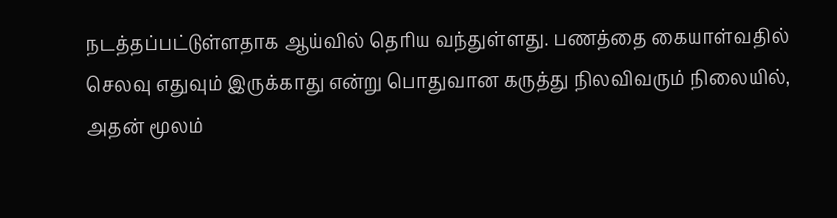நடத்தப்பட்டுள்ளதாக ஆய்வில் தெரிய வந்துள்ளது. பணத்தை கையாள்வதில் செலவு எதுவும் இருக்காது என்று பொதுவான கருத்து நிலவிவரும் நிலையில், அதன் மூலம்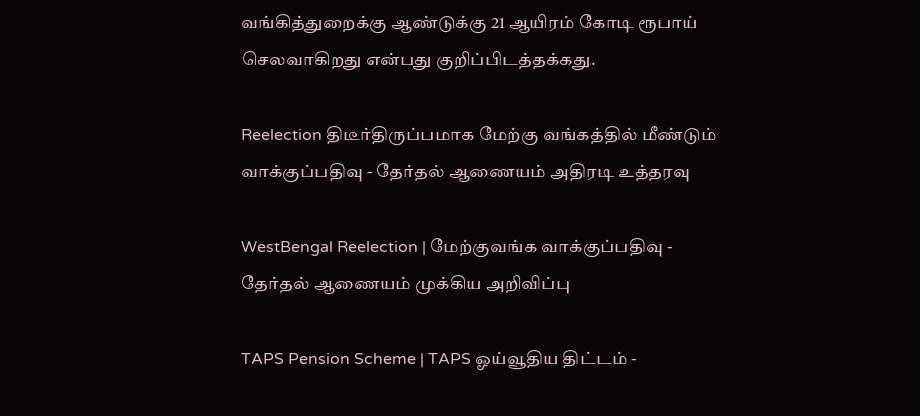வங்கித்துறைக்கு ஆண்டுக்கு 21 ஆயிரம் கோடி ரூபாய் செலவாகிறது என்பது குறிப்பிடத்தக்கது.

Reelection திடீர்திருப்பமாக மேற்கு வங்கத்தில் மீண்டும் வாக்குப்பதிவு - தேர்தல் ஆணையம் அதிரடி உத்தரவு

WestBengal Reelection | மேற்குவங்க வாக்குப்பதிவு - தேர்தல் ஆணையம் முக்கிய அறிவிப்பு

TAPS Pension Scheme | TAPS ஓய்வூதிய திட்டம் -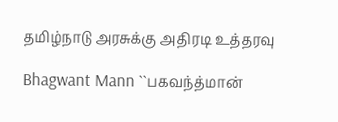தமிழ்நாடு அரசுக்கு அதிரடி உத்தரவு

Bhagwant Mann ``பகவந்த்மான்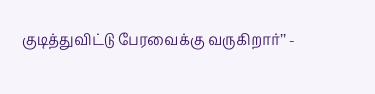குடித்துவிட்டு பேரவைக்கு வருகிறார்’’ -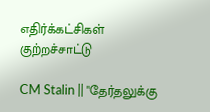எதிர்க்கட்சிகள் குற்றச்சாட்டு

CM Stalin || "தேர்தலுக்கு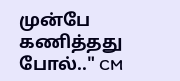முன்பே கணித்தது போல்.." CM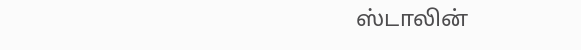ஸ்டாலின்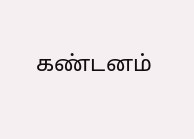கண்டனம்